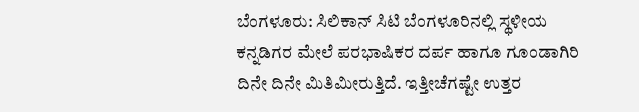ಬೆಂಗಳೂರು: ಸಿಲಿಕಾನ್ ಸಿಟಿ ಬೆಂಗಳೂರಿನಲ್ಲಿ ಸ್ಥಳೀಯ ಕನ್ನಡಿಗರ ಮೇಲೆ ಪರಭಾಷಿಕರ ದರ್ಪ ಹಾಗೂ ಗೂಂಡಾಗಿರಿ ದಿನೇ ದಿನೇ ಮಿತಿಮೀರುತ್ತಿದೆ. ಇತ್ತೀಚೆಗಷ್ಟೇ ಉತ್ತರ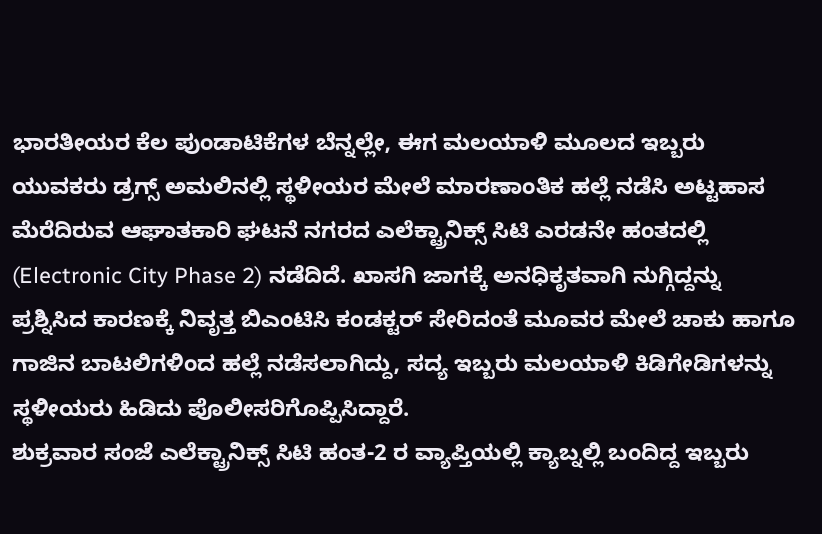ಭಾರತೀಯರ ಕೆಲ ಪುಂಡಾಟಿಕೆಗಳ ಬೆನ್ನಲ್ಲೇ, ಈಗ ಮಲಯಾಳಿ ಮೂಲದ ಇಬ್ಬರು ಯುವಕರು ಡ್ರಗ್ಸ್ ಅಮಲಿನಲ್ಲಿ ಸ್ಥಳೀಯರ ಮೇಲೆ ಮಾರಣಾಂತಿಕ ಹಲ್ಲೆ ನಡೆಸಿ ಅಟ್ಟಹಾಸ ಮೆರೆದಿರುವ ಆಘಾತಕಾರಿ ಘಟನೆ ನಗರದ ಎಲೆಕ್ಟ್ರಾನಿಕ್ಸ್ ಸಿಟಿ ಎರಡನೇ ಹಂತದಲ್ಲಿ (Electronic City Phase 2) ನಡೆದಿದೆ. ಖಾಸಗಿ ಜಾಗಕ್ಕೆ ಅನಧಿಕೃತವಾಗಿ ನುಗ್ಗಿದ್ದನ್ನು ಪ್ರಶ್ನಿಸಿದ ಕಾರಣಕ್ಕೆ ನಿವೃತ್ತ ಬಿಎಂಟಿಸಿ ಕಂಡಕ್ಟರ್ ಸೇರಿದಂತೆ ಮೂವರ ಮೇಲೆ ಚಾಕು ಹಾಗೂ ಗಾಜಿನ ಬಾಟಲಿಗಳಿಂದ ಹಲ್ಲೆ ನಡೆಸಲಾಗಿದ್ದು, ಸದ್ಯ ಇಬ್ಬರು ಮಲಯಾಳಿ ಕಿಡಿಗೇಡಿಗಳನ್ನು ಸ್ಥಳೀಯರು ಹಿಡಿದು ಪೊಲೀಸರಿಗೊಪ್ಪಿಸಿದ್ದಾರೆ.
ಶುಕ್ರವಾರ ಸಂಜೆ ಎಲೆಕ್ಟ್ರಾನಿಕ್ಸ್ ಸಿಟಿ ಹಂತ-2 ರ ವ್ಯಾಪ್ತಿಯಲ್ಲಿ ಕ್ಯಾಬ್ನಲ್ಲಿ ಬಂದಿದ್ದ ಇಬ್ಬರು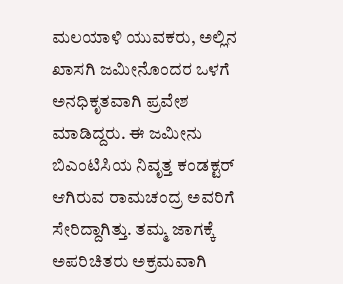ಮಲಯಾಳಿ ಯುವಕರು, ಅಲ್ಲಿನ ಖಾಸಗಿ ಜಮೀನೊಂದರ ಒಳಗೆ ಅನಧಿಕೃತವಾಗಿ ಪ್ರವೇಶ ಮಾಡಿದ್ದರು. ಈ ಜಮೀನು ಬಿಎಂಟಿಸಿಯ ನಿವೃತ್ತ ಕಂಡಕ್ಟರ್ ಆಗಿರುವ ರಾಮಚಂದ್ರ ಅವರಿಗೆ ಸೇರಿದ್ದಾಗಿತ್ತು. ತಮ್ಮ ಜಾಗಕ್ಕೆ ಅಪರಿಚಿತರು ಅಕ್ರಮವಾಗಿ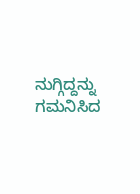ನುಗ್ಗಿದ್ದನ್ನು ಗಮನಿಸಿದ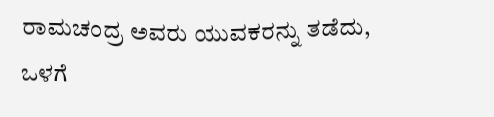ರಾಮಚಂದ್ರ ಅವರು ಯುವಕರನ್ನು ತಡೆದು, ಒಳಗೆ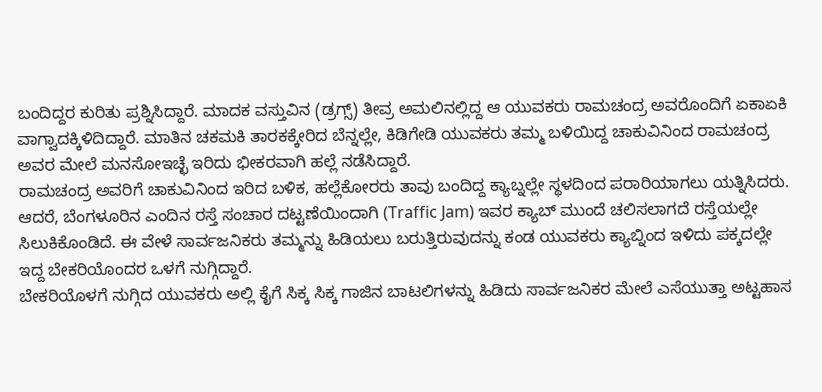ಬಂದಿದ್ದರ ಕುರಿತು ಪ್ರಶ್ನಿಸಿದ್ದಾರೆ. ಮಾದಕ ವಸ್ತುವಿನ (ಡ್ರಗ್ಸ್) ತೀವ್ರ ಅಮಲಿನಲ್ಲಿದ್ದ ಆ ಯುವಕರು ರಾಮಚಂದ್ರ ಅವರೊಂದಿಗೆ ಏಕಾಏಕಿ ವಾಗ್ವಾದಕ್ಕಿಳಿದಿದ್ದಾರೆ. ಮಾತಿನ ಚಕಮಕಿ ತಾರಕಕ್ಕೇರಿದ ಬೆನ್ನಲ್ಲೇ, ಕಿಡಿಗೇಡಿ ಯುವಕರು ತಮ್ಮ ಬಳಿಯಿದ್ದ ಚಾಕುವಿನಿಂದ ರಾಮಚಂದ್ರ ಅವರ ಮೇಲೆ ಮನಸೋಇಚ್ಛೆ ಇರಿದು ಭೀಕರವಾಗಿ ಹಲ್ಲೆ ನಡೆಸಿದ್ದಾರೆ.
ರಾಮಚಂದ್ರ ಅವರಿಗೆ ಚಾಕುವಿನಿಂದ ಇರಿದ ಬಳಿಕ, ಹಲ್ಲೆಕೋರರು ತಾವು ಬಂದಿದ್ದ ಕ್ಯಾಬ್ನಲ್ಲೇ ಸ್ಥಳದಿಂದ ಪರಾರಿಯಾಗಲು ಯತ್ನಿಸಿದರು. ಆದರೆ, ಬೆಂಗಳೂರಿನ ಎಂದಿನ ರಸ್ತೆ ಸಂಚಾರ ದಟ್ಟಣೆಯಿಂದಾಗಿ (Traffic Jam) ಇವರ ಕ್ಯಾಬ್ ಮುಂದೆ ಚಲಿಸಲಾಗದೆ ರಸ್ತೆಯಲ್ಲೇ ಸಿಲುಕಿಕೊಂಡಿದೆ. ಈ ವೇಳೆ ಸಾರ್ವಜನಿಕರು ತಮ್ಮನ್ನು ಹಿಡಿಯಲು ಬರುತ್ತಿರುವುದನ್ನು ಕಂಡ ಯುವಕರು ಕ್ಯಾಬ್ನಿಂದ ಇಳಿದು ಪಕ್ಕದಲ್ಲೇ ಇದ್ದ ಬೇಕರಿಯೊಂದರ ಒಳಗೆ ನುಗ್ಗಿದ್ದಾರೆ.
ಬೇಕರಿಯೊಳಗೆ ನುಗ್ಗಿದ ಯುವಕರು ಅಲ್ಲಿ ಕೈಗೆ ಸಿಕ್ಕ ಸಿಕ್ಕ ಗಾಜಿನ ಬಾಟಲಿಗಳನ್ನು ಹಿಡಿದು ಸಾರ್ವಜನಿಕರ ಮೇಲೆ ಎಸೆಯುತ್ತಾ ಅಟ್ಟಹಾಸ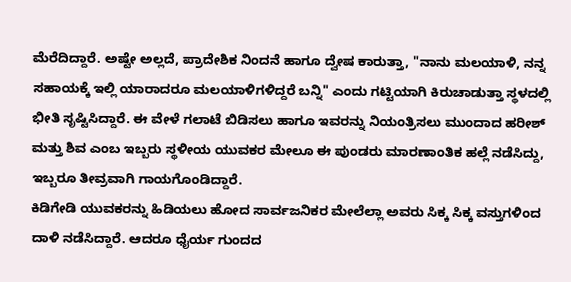ಮೆರೆದಿದ್ದಾರೆ. ಅಷ್ಟೇ ಅಲ್ಲದೆ, ಪ್ರಾದೇಶಿಕ ನಿಂದನೆ ಹಾಗೂ ದ್ವೇಷ ಕಾರುತ್ತಾ, "ನಾನು ಮಲಯಾಳಿ, ನನ್ನ ಸಹಾಯಕ್ಕೆ ಇಲ್ಲಿ ಯಾರಾದರೂ ಮಲಯಾಳಿಗಳಿದ್ದರೆ ಬನ್ನಿ" ಎಂದು ಗಟ್ಟಿಯಾಗಿ ಕಿರುಚಾಡುತ್ತಾ ಸ್ಥಳದಲ್ಲಿ ಭೀತಿ ಸೃಷ್ಟಿಸಿದ್ದಾರೆ. ಈ ವೇಳೆ ಗಲಾಟೆ ಬಿಡಿಸಲು ಹಾಗೂ ಇವರನ್ನು ನಿಯಂತ್ರಿಸಲು ಮುಂದಾದ ಹರೀಶ್ ಮತ್ತು ಶಿವ ಎಂಬ ಇಬ್ಬರು ಸ್ಥಳೀಯ ಯುವಕರ ಮೇಲೂ ಈ ಪುಂಡರು ಮಾರಣಾಂತಿಕ ಹಲ್ಲೆ ನಡೆಸಿದ್ದು, ಇಬ್ಬರೂ ತೀವ್ರವಾಗಿ ಗಾಯಗೊಂಡಿದ್ದಾರೆ.
ಕಿಡಿಗೇಡಿ ಯುವಕರನ್ನು ಹಿಡಿಯಲು ಹೋದ ಸಾರ್ವಜನಿಕರ ಮೇಲೆಲ್ಲಾ ಅವರು ಸಿಕ್ಕ ಸಿಕ್ಕ ವಸ್ತುಗಳಿಂದ ದಾಳಿ ನಡೆಸಿದ್ದಾರೆ. ಆದರೂ ಧೈರ್ಯ ಗುಂದದ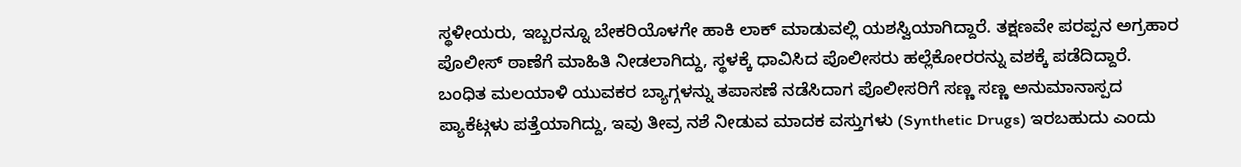ಸ್ಥಳೀಯರು, ಇಬ್ಬರನ್ನೂ ಬೇಕರಿಯೊಳಗೇ ಹಾಕಿ ಲಾಕ್ ಮಾಡುವಲ್ಲಿ ಯಶಸ್ವಿಯಾಗಿದ್ದಾರೆ. ತಕ್ಷಣವೇ ಪರಪ್ಪನ ಅಗ್ರಹಾರ ಪೊಲೀಸ್ ಠಾಣೆಗೆ ಮಾಹಿತಿ ನೀಡಲಾಗಿದ್ದು, ಸ್ಥಳಕ್ಕೆ ಧಾವಿಸಿದ ಪೊಲೀಸರು ಹಲ್ಲೆಕೋರರನ್ನು ವಶಕ್ಕೆ ಪಡೆದಿದ್ದಾರೆ.
ಬಂಧಿತ ಮಲಯಾಳಿ ಯುವಕರ ಬ್ಯಾಗ್ಗಳನ್ನು ತಪಾಸಣೆ ನಡೆಸಿದಾಗ ಪೊಲೀಸರಿಗೆ ಸಣ್ಣ ಸಣ್ಣ ಅನುಮಾನಾಸ್ಪದ ಪ್ಯಾಕೆಟ್ಗಳು ಪತ್ತೆಯಾಗಿದ್ದು, ಇವು ತೀವ್ರ ನಶೆ ನೀಡುವ ಮಾದಕ ವಸ್ತುಗಳು (Synthetic Drugs) ಇರಬಹುದು ಎಂದು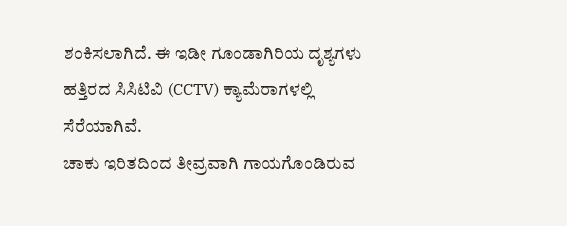ಶಂಕಿಸಲಾಗಿದೆ. ಈ ಇಡೀ ಗೂಂಡಾಗಿರಿಯ ದೃಶ್ಯಗಳು ಹತ್ತಿರದ ಸಿಸಿಟಿವಿ (CCTV) ಕ್ಯಾಮೆರಾಗಳಲ್ಲಿ ಸೆರೆಯಾಗಿವೆ.
ಚಾಕು ಇರಿತದಿಂದ ತೀವ್ರವಾಗಿ ಗಾಯಗೊಂಡಿರುವ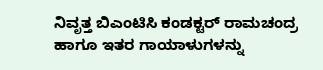ನಿವೃತ್ತ ಬಿಎಂಟಿಸಿ ಕಂಡಕ್ಟರ್ ರಾಮಚಂದ್ರ ಹಾಗೂ ಇತರ ಗಾಯಾಳುಗಳನ್ನು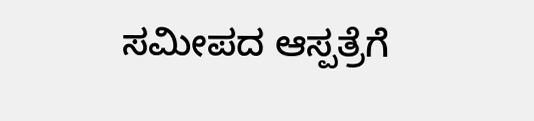ಸಮೀಪದ ಆಸ್ಪತ್ರೆಗೆ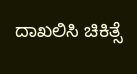ದಾಖಲಿಸಿ ಚಿಕಿತ್ಸೆ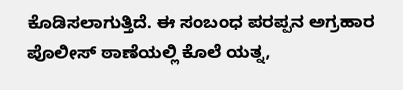ಕೊಡಿಸಲಾಗುತ್ತಿದೆ. ಈ ಸಂಬಂಧ ಪರಪ್ಪನ ಅಗ್ರಹಾರ ಪೊಲೀಸ್ ಠಾಣೆಯಲ್ಲಿ ಕೊಲೆ ಯತ್ನ,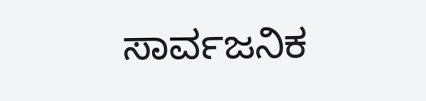ಸಾರ್ವಜನಿಕ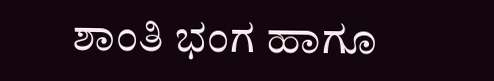ಶಾಂತಿ ಭಂಗ ಹಾಗೂ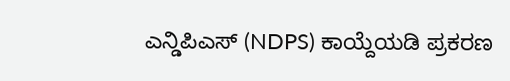ಎನ್ಡಿಪಿಎಸ್ (NDPS) ಕಾಯ್ದೆಯಡಿ ಪ್ರಕರಣ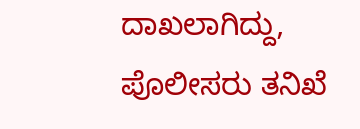ದಾಖಲಾಗಿದ್ದು, ಪೊಲೀಸರು ತನಿಖೆ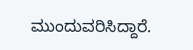ಮುಂದುವರಿಸಿದ್ದಾರೆ.